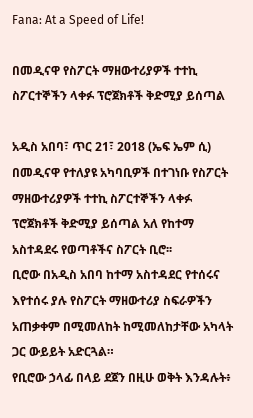Fana: At a Speed of Life!

በመዲናዋ የስፖርት ማዘውተሪያዎች ተተኪ ስፖርተኞችን ላቀፉ ፕሮጀክቶች ቅድሚያ ይሰጣል

አዲስ አበባ፣ ጥር 21፣ 2018 (ኤፍ ኤም ሲ) በመዲናዋ የተለያዩ አካባቢዎች በተገነቡ የስፖርት ማዘውተሪያዎች ተተኪ ስፖርተኞችን ላቀፉ ፕሮጀክቶች ቅድሚያ ይሰጣል አለ የከተማ አስተዳደሩ የወጣቶችና ስፖርት ቢሮ፡፡
ቢሮው በአዲስ አበባ ከተማ አስተዳደር የተሰሩና እየተሰሩ ያሉ የስፖርት ማዘውተሪያ ስፍራዎችን አጠቃቀም በሚመለከት ከሚመለከታቸው አካላት ጋር ውይይት አድርጓል።
የቢሮው ኃላፊ በላይ ደጀን በዚሁ ወቅት እንዳሉት፥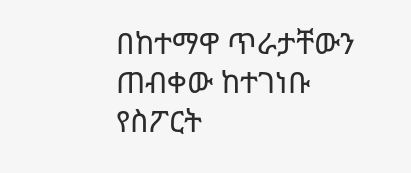በከተማዋ ጥራታቸውን ጠብቀው ከተገነቡ የስፖርት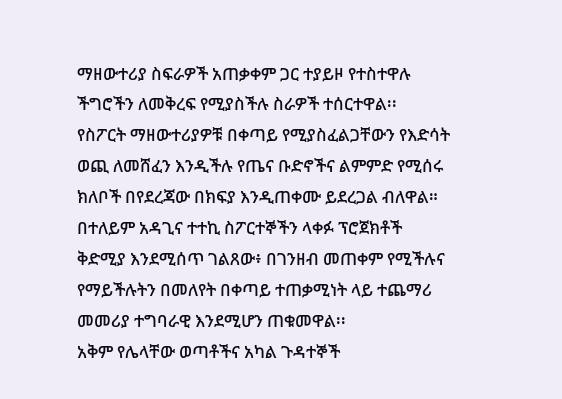ማዘውተሪያ ስፍራዎች አጠቃቀም ጋር ተያይዞ የተስተዋሉ ችግሮችን ለመቅረፍ የሚያስችሉ ስራዎች ተሰርተዋል፡፡
የስፖርት ማዘውተሪያዎቹ በቀጣይ የሚያስፈልጋቸውን የእድሳት ወጪ ለመሸፈን እንዲችሉ የጤና ቡድኖችና ልምምድ የሚሰሩ ክለቦች በየደረጃው በክፍያ እንዲጠቀሙ ይደረጋል ብለዋል።
በተለይም አዳጊና ተተኪ ስፖርተኞችን ላቀፉ ፕሮጀክቶች ቅድሚያ እንደሚሰጥ ገልጸው፥ በገንዘብ መጠቀም የሚችሉና የማይችሉትን በመለየት በቀጣይ ተጠቃሚነት ላይ ተጨማሪ መመሪያ ተግባራዊ እንደሚሆን ጠቁመዋል፡፡
አቅም የሌላቸው ወጣቶችና አካል ጉዳተኞች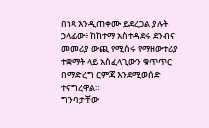በነጻ እንዲጠቀሙ ይደረጋል ያሉት ኃላፊው፥ ከከተማ አስተዳደሩ ደንብና መመሪያ ውጪ የሚሰሩ የማዘውተሪያ ተቋማት ላይ አስፈላጊውን ቁጥጥር በማድረግ ርምጃ እንደሚወሰድ ተናግረዋል።
ግንባታቸው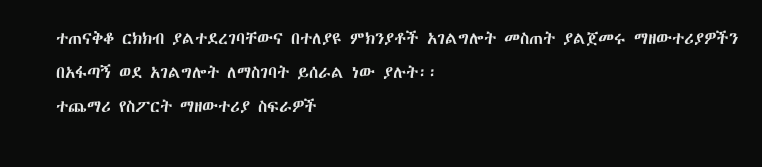ተጠናቅቆ ርክክብ ያልተደረገባቸውና በተለያዩ ምክንያቶች አገልግሎት መስጠት ያልጀመሩ ማዘውተሪያዎችን በአፋጣኝ ወደ አገልግሎት ለማስገባት ይሰራል ነው ያሉት፡፡
ተጨማሪ የስፖርት ማዘውተሪያ ስፍራዎች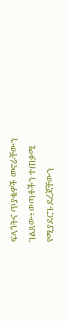ፍላጎትና ጥያቄዎች መኖራቸውን ገልጸው፥ ወጣቶችን ተጠቃሚ የሚያደርጉ ደረጃቸውን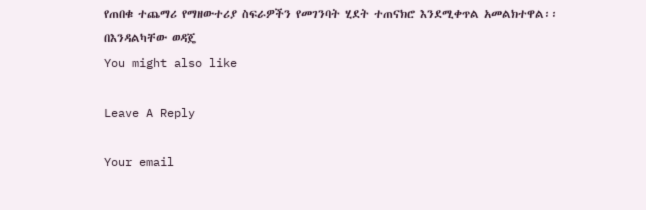የጠበቁ ተጨማሪ የማዘውተሪያ ስፍራዎችን የመገንባት ሂደት ተጠናክሮ እንደሚቀጥል አመልክተዋል፡፡
በእንዳልካቸው ወዳጄ
You might also like

Leave A Reply

Your email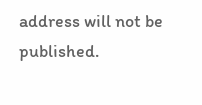address will not be published.